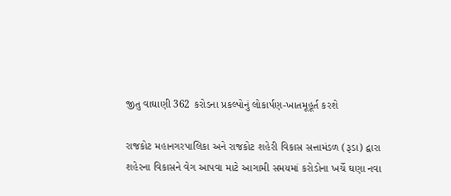જીતુ વાઘાણી 362 કરોડના પ્રકલ્પોનું લોકાર્પણ-ખાતમૂહૂર્ત કરશે

રાજકોટ મહાનગરપાલિકા અને રાજકોટ શહેરી વિકાસ સત્તામંડળ (રૂડા) દ્વારા શહેરના વિકાસને વેગ આપવા માટે આગામી સમયમાં કરોડોના ખર્ચે ઘણા નવા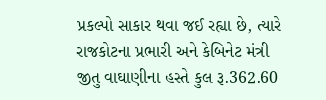પ્રકલ્પો સાકાર થવા જઈ રહ્યા છે, ત્યારે રાજકોટના પ્રભારી અને કેબિનેટ મંત્રી જીતુ વાઘાણીના હસ્તે કુલ રૂ.362.60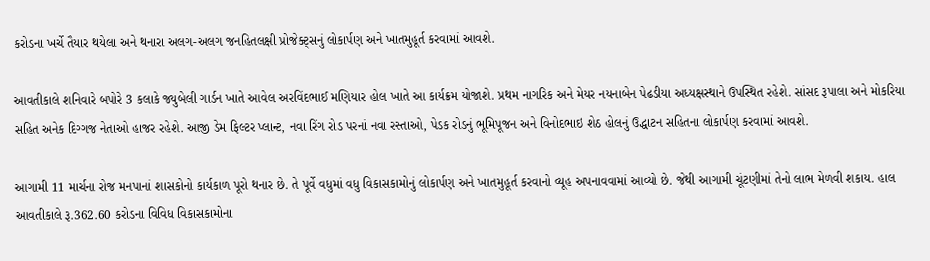કરોડના ખર્ચે તૈયાર થયેલા અને થનારા અલગ-અલગ જનહિતલક્ષી પ્રોજેક્ટ્સનું લોકાર્પણ અને ખાતમુહૂર્ત કરવામાં આવશે.

આવતીકાલે શનિવારે બપોરે 3 કલાકે જ્યુબેલી ગાર્ડન ખાતે આવેલ અરવિંદભાઈ મણિયાર હોલ ખાતે આ કાર્યક્રમ યોજાશે. પ્રથમ નાગરિક અને મેયર નયનાબેન પેઢડીયા અધ્યક્ષસ્થાને ઉપસ્થિત રહેશે. સાંસદ રૂપાલા અને મોકરિયા સહિત અનેક દિગ્ગજ નેતાઓ હાજર રહેશે. આજી ડેમ ફિલ્ટર પ્લાન્ટ, નવા રિંગ રોડ પરનાં નવા રસ્તાઓ, પેડક રોડનું ભૂમિપૂજન અને વિનોદભાઇ શેઠ હોલનું ઉદ્ધાટન સહિતના લોકાર્પણ કરવામાં આવશે.

આગામી 11 માર્ચના રોજ મનપાનાં શાસકોનો કાર્યકાળ પૂરો થનાર છે. તે પૂર્વે વધુમાં વધુ વિકાસકામોનું લોકાર્પણ અને ખાતમુહૂર્ત કરવાનો વ્યૂહ અપનાવવામાં આવ્યો છે. જેથી આગામી ચૂંટણીમાં તેનો લાભ મેળવી શકાય. હાલ આવતીકાલે રૂ.362.60 કરોડના વિવિધ વિકાસકામોના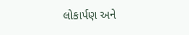લોકાર્પણ અને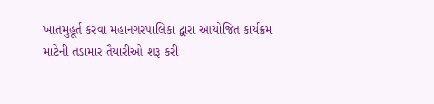ખાતમુહૂર્ત કરવા મહાનગરપાલિકા દ્વારા આયોજિત કાર્યક્રમ માટેની તડામાર તૈયારીઓ શરૂ કરી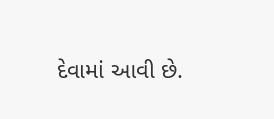દેવામાં આવી છે.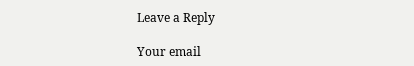Leave a Reply

Your email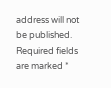address will not be published. Required fields are marked *